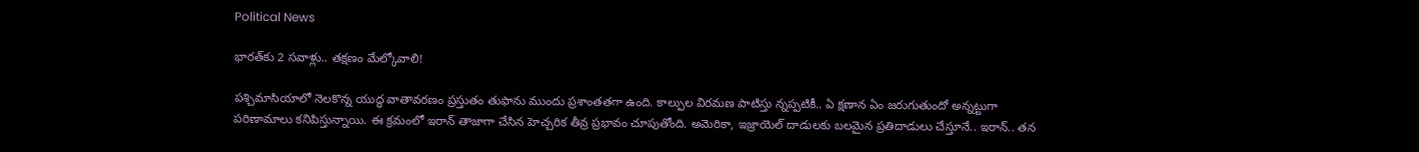Political News

భార‌త్‌కు 2 స‌వాళ్లు.. తక్ష‌ణం మేల్కోవాలి!

ప‌శ్చిమాసియాలో నెల‌కొన్న యుద్ధ వాతావ‌ర‌ణం ప్ర‌స్తుతం తుఫాను ముందు ప్ర‌శాంత‌త‌గా ఉంది. కాల్పుల విర‌మ‌ణ పాటిస్తు న్నప్ప‌టికీ.. ఏ క్ష‌ణాన ఏం జ‌రుగుతుందో అన్న‌ట్టుగా ప‌రిణామాలు క‌నిపిస్తున్నాయి. ఈ క్ర‌మంలో ఇరాన్ తాజాగా చేసిన హెచ్చ‌రిక తీవ్ర ప్ర‌భావం చూపుతోంది. అమెరికా, ఇజ్రాయెల్ దాడుల‌కు బ‌ల‌మైన ప్ర‌తిదాడులు చేస్తూనే.. ఇరాన్‌.. త‌న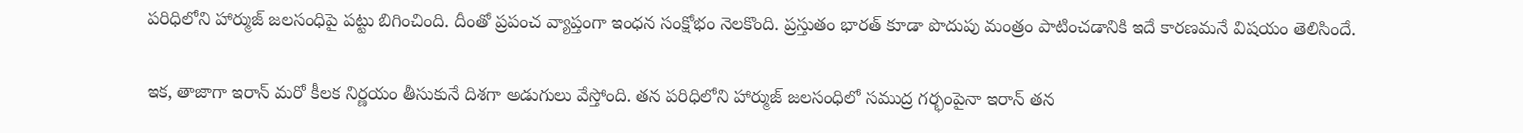ప‌రిధిలోని హార్ముజ్ జ‌ల‌సంధిపై ప‌ట్టు బిగించింది. దీంతో ప్ర‌పంచ వ్యాప్తంగా ఇంధ‌న సంక్షోభం నెల‌కొంది. ప్ర‌స్తుతం భార‌త్ కూడా పొదుపు మంత్రం పాటించ‌డానికి ఇదే కార‌ణ‌మ‌నే విష‌యం తెలిసిందే.

ఇక‌, తాజాగా ఇరాన్ మ‌రో కీల‌క నిర్ణ‌యం తీసుకునే దిశ‌గా అడుగులు వేస్తోంది. త‌న ప‌రిధిలోని హార్ముజ్ జ‌ల‌సంధిలో స‌ముద్ర గ‌ర్భంపైనా ఇరాన్ త‌న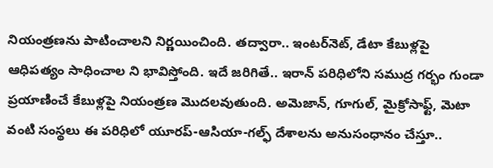నియంత్ర‌ణ‌ను పాటించాల‌ని నిర్ణ‌యించింది. త‌ద్వారా.. ఇంట‌ర్‌నెట్‌, డేటా కేబుళ్ల‌పై ఆధిప‌త్యం సాధించాల ని భావిస్తోంది. ఇదే జ‌రిగితే.. ఇరాన్ ప‌రిధిలోని స‌ముద్ర గ‌ర్భం గుండా ప్ర‌యాణించే కేబుళ్ల‌పై నియంత్ర‌ణ మొద‌ల‌వుతుంది. అమెజాన్‌, గూగుల్‌, మైక్రోసాఫ్ట్‌, మెటా వంటి సంస్థ‌లు ఈ ప‌రిధిలో యూర‌ప్‌-ఆసియా-గల్ఫ్ దేశాల‌ను అనుసంధానం చేస్తూ..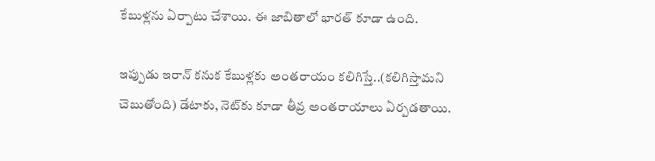కేబుళ్ల‌ను ఏర్పాటు చేశాయి. ఈ జాబితాలో భార‌త్ కూడా ఉంది.

ఇప్పుడు ఇరాన్ క‌నుక కేబుళ్ల‌కు అంతరాయం క‌లిగిస్తే..(క‌లిగిస్తామ‌ని చెబుతోంది) డేటాకు, నెట్‌కు కూడా తీవ్ర అంత‌రాయాలు ఏర్ప‌డ‌తాయి.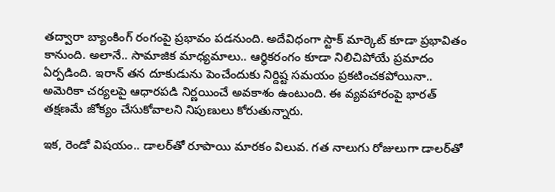త‌ద్వారా బ్యాంకింగ్ రంగంపై ప్ర‌భావం ప‌డ‌నుంది. అదేవిధంగా స్టాక్ మార్కెట్ కూడా ప్ర‌భావితం కానుంది. అలానే.. సామాజిక మాధ్య‌మాలు.. ఆర్థిక‌రంగం కూడా నిలిచిపోయే ప్ర‌మాదం ఏర్ప‌డింది. ఇరాన్ త‌న దూకుడును పెంచేందుకు నిర్దిష్ట స‌మ‌యం ప్ర‌క‌టించ‌క‌పోయినా.. అమెరికా చ‌ర్య‌లపై ఆధార‌ప‌డి నిర్ణ‌యించే అవ‌కాశం ఉంటుంది. ఈ వ్య‌వ‌హారంపై భార‌త్ త‌క్ష‌ణ‌మే జోక్యం చేసుకోవాల‌ని నిపుణులు కోరుతున్నారు.

ఇక‌, రెండో విష‌యం.. డాల‌ర్‌తో రూపాయి మార‌కం విలువ‌. గ‌త నాలుగు రోజులుగా డాల‌ర్‌తో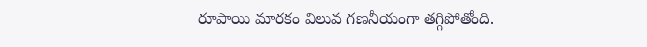రూపాయి మార‌కం విలువ గ‌ణ‌నీయంగా త‌గ్గిపోతోంది.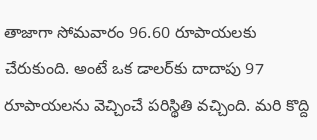తాజాగా సోమ‌వారం 96.60 రూపాయ‌ల‌కు చేరుకుంది. అంటే ఒక డాల‌ర్‌కు దాదాపు 97 రూపాయ‌ల‌ను వెచ్చించే ప‌రిస్థితి వ‌చ్చింది. మరి కొద్ది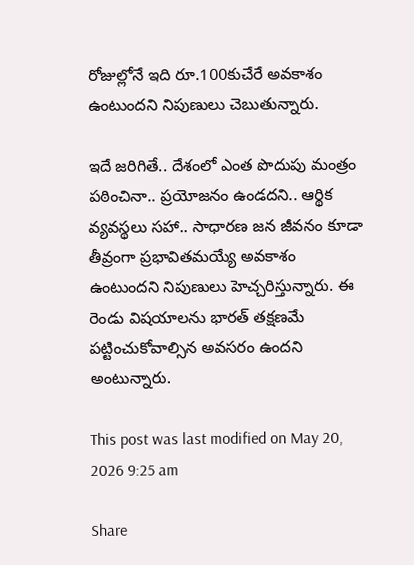రోజుల్లోనే ఇది రూ.100కుచేరే అవ‌కాశం ఉంటుంద‌ని నిపుణులు చెబుతున్నారు.

ఇదే జ‌రిగితే.. దేశంలో ఎంత పొదుపు మంత్రం ప‌ఠించినా.. ప్ర‌యోజ‌నం ఉండ‌ద‌ని.. ఆర్థిక వ్య‌వ‌స్థ‌లు స‌హా.. సాధార‌ణ జ‌న జీవ‌నం కూడా తీవ్రంగా ప్ర‌భావిత‌మ‌య్యే అవ‌కాశం ఉంటుంద‌ని నిపుణులు హెచ్చ‌రిస్తున్నారు. ఈ రెండు విష‌యాల‌ను భార‌త్ త‌క్ష‌ణ‌మే ప‌ట్టించుకోవాల్సిన అవ‌స‌రం ఉంద‌ని అంటున్నారు.

This post was last modified on May 20, 2026 9:25 am

Share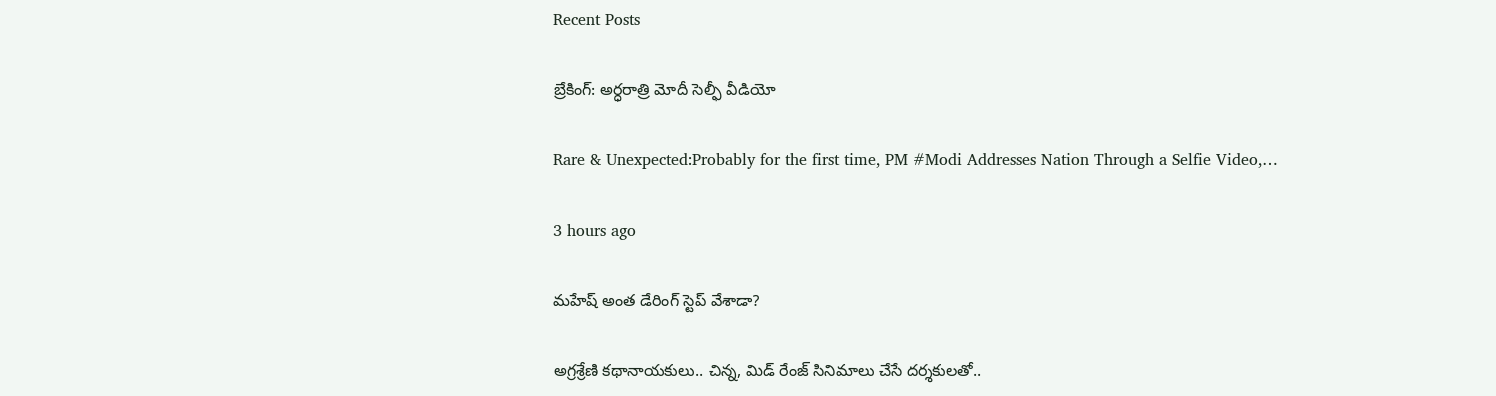Recent Posts

బ్రేకింగ్: అర్ధరాత్రి మోదీ సెల్ఫీ వీడియో

Rare & Unexpected:Probably for the first time, PM #Modi Addresses Nation Through a Selfie Video,…

3 hours ago

మ‌హేష్ అంత డేరింగ్ స్టెప్ వేశాడా?

అగ్ర‌శ్రేణి క‌థానాయ‌కులు.. చిన్న, మిడ్ రేంజ్ సినిమాలు చేసే ద‌ర్శ‌కుల‌తో..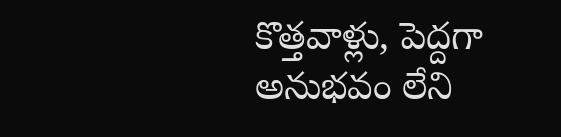కొత్త‌వాళ్లు, పెద్ద‌గా అనుభ‌వం లేని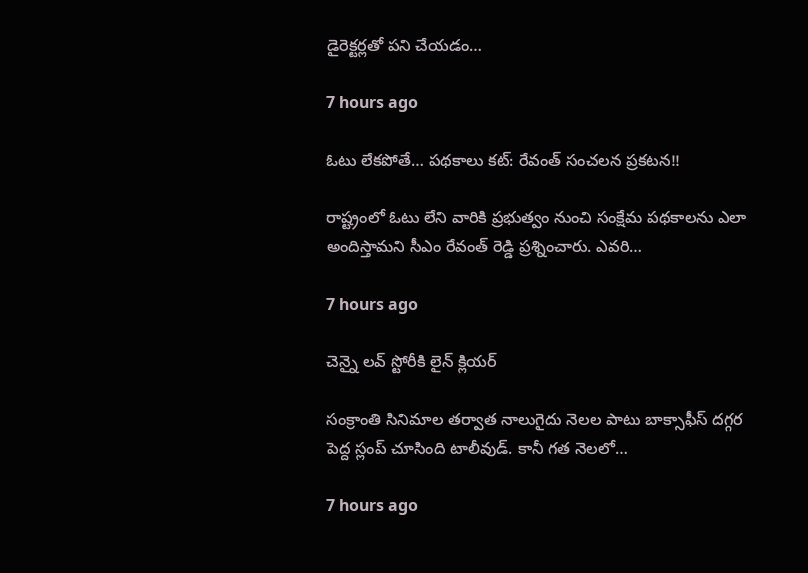డైరెక్ట‌ర్ల‌తో ప‌ని చేయ‌డం…

7 hours ago

ఓటు లేక‌పోతే… ప‌థ‌కాలు క‌ట్: రేవంత్ సంచ‌ల‌న ప్ర‌క‌ట‌న‌!!

రాష్ట్రంలో ఓటు లేని వారికి ప్ర‌భుత్వం నుంచి సంక్షేమ ప‌థ‌కాల‌ను ఎలా అందిస్తామ‌ని సీఎం రేవంత్ రెడ్డి ప్ర‌శ్నించారు. ఎవ‌రి…

7 hours ago

చెన్నై లవ్ స్టోరీకి లైన్ క్లియర్

సంక్రాంతి సినిమాల తర్వాత నాలుగైదు నెలల పాటు బాక్సాఫీస్ దగ్గర పెద్ద స్లంప్ చూసింది టాలీవుడ్. కానీ గత నెలలో…

7 hours ago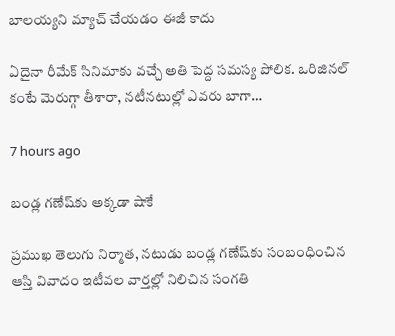బాలయ్యని మ్యాచ్ చేయడం ఈజీ కాదు

ఏదైనా రీమేక్ సినిమాకు వచ్చే అతి పెద్ద సమస్య పోలిక. ఒరిజినల్ కంటే మెరుగ్గా తీశారా, నటీనటుల్లో ఎవరు బాగా…

7 hours ago

బండ్ల గణేష్‌కు అక్కడా షాకే

ప్రముఖ తెలుగు నిర్మాత, నటుడు బండ్ల గణేష్‌‌కు సంబంధించిన ఆస్తి వివాదం ఇటీవల వార్తల్లో నిలిచిన సంగతి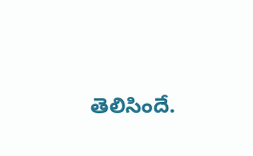తెలిసిందే.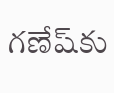గణేష్‌కు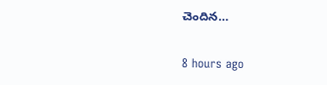చెందిన…

8 hours ago